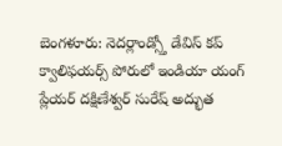బెంగళూరు: నెదర్లాండ్స్తో డేవిస్ కప్ క్వాలిఫయర్స్ పోరులో ఇండియా యంగ్ ప్లేయర్ దక్షిణేశ్వర్ సురేష్ అద్భుత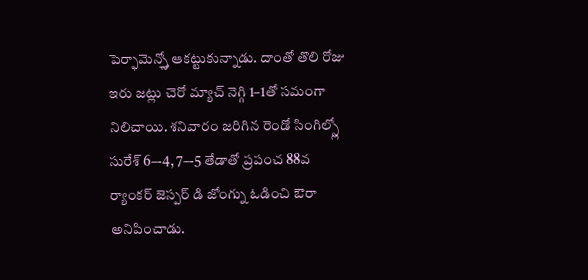పెర్ఫామెన్స్తో ఆకట్టుకున్నాడు. దాంతో తొలి రోజు ఇరు జట్లు చెరో మ్యాచ్ నెగ్గి 1–1తో సమంగా నిలిచాయి. శనివారం జరిగిన రెండో సింగిల్స్లో సురేశ్ 6–-4, 7–-5 తేడాతో ప్రపంచ 88వ ర్యాంకర్ జెస్పర్ డి జోంగ్ను ఓడించి ఔరా అనిపించాడు.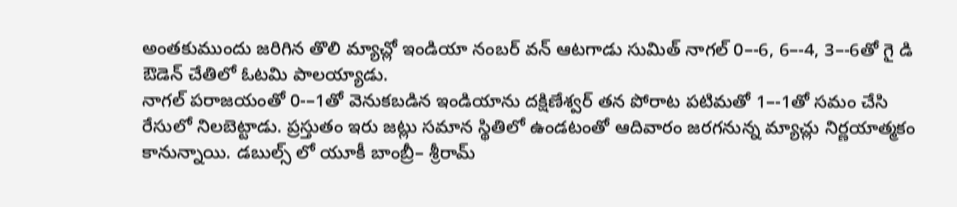అంతకుముందు జరిగిన తొలి మ్యాచ్లో ఇండియా నంబర్ వన్ ఆటగాడు సుమిత్ నాగల్ 0–-6, 6–-4, 3–-6తో గై డి ఔడెన్ చేతిలో ఓటమి పాలయ్యాడు.
నాగల్ పరాజయంతో 0-–1తో వెనుకబడిన ఇండియాను దక్షిణేశ్వర్ తన పోరాట పటిమతో 1–-1తో సమం చేసి రేసులో నిలబెట్టాడు. ప్రస్తుతం ఇరు జట్లు సమాన స్థితిలో ఉండటంతో ఆదివారం జరగనున్న మ్యాచ్లు నిర్ణయాత్మకం కానున్నాయి. డబుల్స్ లో యూకీ బాంబ్రీ– శ్రీరామ్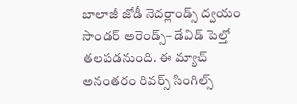బాలాజీ జోడీ నెదర్లాండ్స్ ద్వయం సాండర్ అరెండ్స్– డేవిడ్ పెల్తో తలపడనుంది. ఈ మ్యాచ్ అనంతరం రివర్స్ సింగిల్స్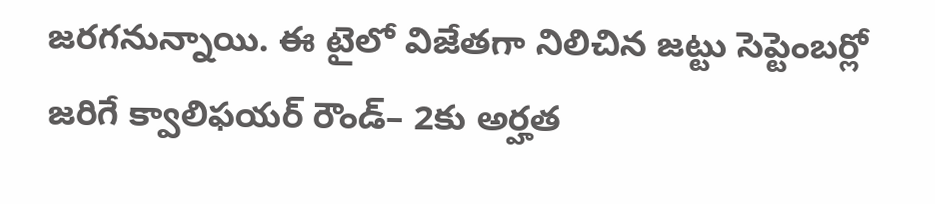జరగనున్నాయి. ఈ టైలో విజేతగా నిలిచిన జట్టు సెప్టెంబర్లో జరిగే క్వాలిఫయర్ రౌండ్– 2కు అర్హత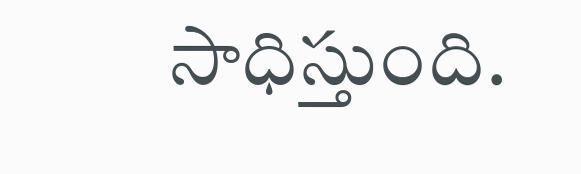సాధిస్తుంది.